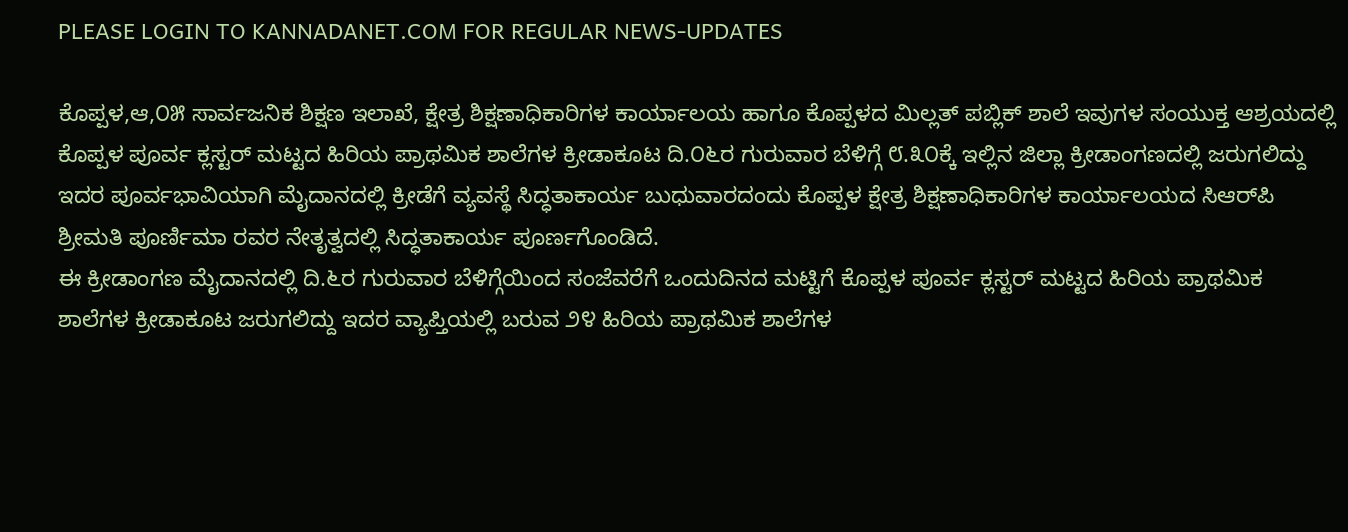PLEASE LOGIN TO KANNADANET.COM FOR REGULAR NEWS-UPDATES

ಕೊಪ್ಪಳ,ಆ,೦೫ ಸಾರ್ವಜನಿಕ ಶಿಕ್ಷಣ ಇಲಾಖೆ, ಕ್ಷೇತ್ರ ಶಿಕ್ಷಣಾಧಿಕಾರಿಗಳ ಕಾರ್ಯಾಲಯ ಹಾಗೂ ಕೊಪ್ಪಳದ ಮಿಲ್ಲತ್ ಪಬ್ಲಿಕ್ ಶಾಲೆ ಇವುಗಳ ಸಂಯುಕ್ತ ಆಶ್ರಯದಲ್ಲಿ ಕೊಪ್ಪಳ ಪೂರ್ವ ಕ್ಲಸ್ಟರ್ ಮಟ್ಟದ ಹಿರಿಯ ಪ್ರಾಥಮಿಕ ಶಾಲೆಗಳ ಕ್ರೀಡಾಕೂಟ ದಿ.೦೬ರ ಗುರುವಾರ ಬೆಳಿಗ್ಗೆ ೮.೩೦ಕ್ಕೆ ಇಲ್ಲಿನ ಜಿಲ್ಲಾ ಕ್ರೀಡಾಂಗಣದಲ್ಲಿ ಜರುಗಲಿದ್ದು ಇದರ ಪೂರ್ವಭಾವಿಯಾಗಿ ಮೈದಾನದಲ್ಲಿ ಕ್ರೀಡೆಗೆ ವ್ಯವಸ್ಥೆ ಸಿದ್ಧತಾಕಾರ್ಯ ಬುಧುವಾರದಂದು ಕೊಪ್ಪಳ ಕ್ಷೇತ್ರ ಶಿಕ್ಷಣಾಧಿಕಾರಿಗಳ ಕಾರ್ಯಾಲಯದ ಸಿಆರ್‌ಪಿ ಶ್ರೀಮತಿ ಪೂರ್ಣಿಮಾ ರವರ ನೇತೃತ್ವದಲ್ಲಿ ಸಿದ್ಧತಾಕಾರ್ಯ ಪೂರ್ಣಗೊಂಡಿದೆ.
ಈ ಕ್ರೀಡಾಂಗಣ ಮೈದಾನದಲ್ಲಿ ದಿ.೬ರ ಗುರುವಾರ ಬೆಳಿಗ್ಗೆಯಿಂದ ಸಂಜೆವರೆಗೆ ಒಂದುದಿನದ ಮಟ್ಟಿಗೆ ಕೊಪ್ಪಳ ಪೂರ್ವ ಕ್ಲಸ್ಟರ್ ಮಟ್ಟದ ಹಿರಿಯ ಪ್ರಾಥಮಿಕ ಶಾಲೆಗಳ ಕ್ರೀಡಾಕೂಟ ಜರುಗಲಿದ್ದು ಇದರ ವ್ಯಾಪ್ತಿಯಲ್ಲಿ ಬರುವ ೨೪ ಹಿರಿಯ ಪ್ರಾಥಮಿಕ ಶಾಲೆಗಳ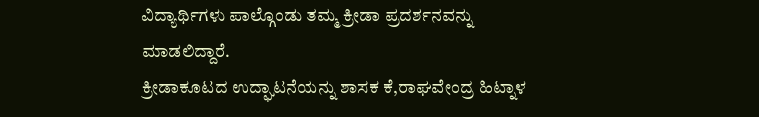ವಿದ್ಯಾರ್ಥಿಗಳು ಪಾಲ್ಗೊಂಡು ತಮ್ಮ ಕ್ರೀಡಾ ಪ್ರದರ್ಶನವನ್ನು ಮಾಡಲಿದ್ದಾರೆ.
ಕ್ರೀಡಾಕೂಟದ ಉದ್ಘಾಟನೆಯನ್ನು ಶಾಸಕ ಕೆ,ರಾಘವೇಂದ್ರ ಹಿಟ್ನಾಳ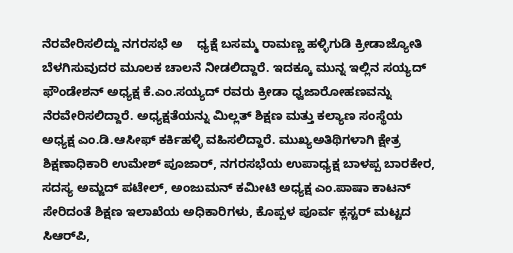ನೆರವೇರಿಸಲಿದ್ದು ನಗರಸಭೆ ಅ    ಧ್ಯಕ್ಷೆ ಬಸಮ್ಮ ರಾಮಣ್ಣ ಹಳ್ಳಿಗುಡಿ ಕ್ರೀಡಾಜ್ಯೋತಿ ಬೆಳಗಿಸುವುದರ ಮೂಲಕ ಚಾಲನೆ ನೀಡಲಿದ್ದಾರೆ. ಇದಕ್ಕೂ ಮುನ್ನ ಇಲ್ಲಿನ ಸಯ್ಯದ್ ಫೌಂಡೇಶನ್ ಅಧ್ಯಕ್ಷ ಕೆ.ಎಂ.ಸಯ್ಯದ್ ರವರು ಕ್ರೀಡಾ ಧ್ವಜಾರೋಹಣವನ್ನು ನೆರವೇರಿಸಲಿದ್ದಾರೆ. ಅಧ್ಯಕ್ಷತೆಯನ್ನು ಮಿಲ್ಲತ್ ಶಿಕ್ಷಣ ಮತ್ತು ಕಲ್ಯಾಣ ಸಂಸ್ಥೆಯ        ಅಧ್ಯಕ್ಷ ಎಂ.ಡಿ.ಆಸೀಫ್ ಕರ್ಕಿಹಳ್ಳಿ ವಹಿಸಲಿದ್ದಾರೆ. ಮುಖ್ಯಅತಿಥಿಗಳಾಗಿ ಕ್ಷೇತ್ರ ಶಿಕ್ಷಣಾಧಿಕಾರಿ ಉಮೇಶ್ ಪೂಜಾರ್, ನಗರಸಭೆಯ ಉಪಾಧ್ಯಕ್ಷ ಬಾಳಪ್ಪ ಬಾರಕೇರ, ಸದಸ್ಯ ಅಮ್ಜದ್ ಪಟೇಲ್, ಅಂಜುಮನ್ ಕಮೀಟಿ ಅಧ್ಯಕ್ಷ ಎಂ.ಪಾಷಾ ಕಾಟನ್ ಸೇರಿದಂತೆ ಶಿಕ್ಷಣ ಇಲಾಖೆಯ ಅಧಿಕಾರಿಗಳು, ಕೊಪ್ಪಳ ಪೂರ್ವ ಕ್ಲಸ್ಟರ್ ಮಟ್ಟದ ಸಿಆರ್‌ಪಿ,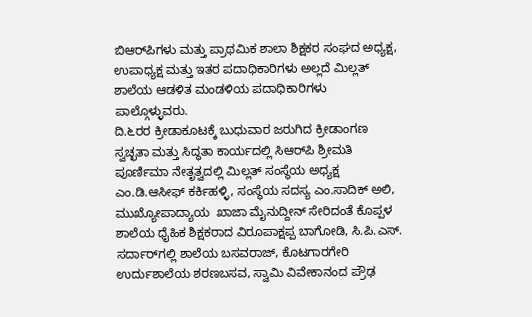ಬಿಆರ್‌ಪಿಗಳು ಮತ್ತು ಪ್ರಾಥಮಿಕ ಶಾಲಾ ಶಿಕ್ಷಕರ ಸಂಘದ ಅಧ್ಯಕ್ಷ, ಉಪಾಧ್ಯಕ್ಷ ಮತ್ತು ಇತರ ಪದಾಧಿಕಾರಿಗಳು ಅಲ್ಲದೆ ಮಿಲ್ಲತ್ ಶಾಲೆಯ ಆಡಳಿತ ಮಂಡಳಿಯ ಪದಾಧಿಕಾರಿಗಳು ಪಾಲ್ಗೊಳ್ಳುವರು.
ದಿ.೬ರರ ಕ್ರೀಡಾಕೂಟಕ್ಕೆ ಬುಧುವಾರ ಜರುಗಿದ ಕ್ರೀಡಾಂಗಣ ಸ್ವಚ್ಛತಾ ಮತ್ತು ಸಿದ್ಧತಾ ಕಾರ್ಯದಲ್ಲಿ ಸಿಆರ್‌ಪಿ ಶ್ರೀಮತಿ ಪೂರ್ಣಿಮಾ ನೇತೃತ್ವದಲ್ಲಿ ಮಿಲ್ಲತ್ ಸಂಸ್ಥೆಯ ಅಧ್ಯಕ್ಷ ಎಂ.ಡಿ.ಆಸೀಫ್ ಕರ್ಕಿಹಳ್ಳಿ, ಸಂಸ್ಥೆಯ ಸದಸ್ಯ ಎಂ.ಸಾದಿಕ್ ಅಲಿ, ಮುಖ್ಯೋಪಾದ್ಯಾಯ  ಖಾಜಾ ಮೈನುದ್ದೀನ್ ಸೇರಿದಂತೆ ಕೊಪ್ಪಳ ಶಾಲೆಯ ಧೈಹಿಕ ಶಿಕ್ಷಕರಾದ ವಿರೂಪಾಕ್ಷಪ್ಪ ಬಾಗೋಡಿ, ಸಿ.ಪಿ.ಎಸ್. ಸರ್ದಾರ್‌ಗಲ್ಲಿ ಶಾಲೆಯ ಬಸವರಾಜ್, ಕೊಟಗಾರಗೇರಿ ಉರ್ದುಶಾಲೆಯ ಶರಣಬಸವ, ಸ್ವಾಮಿ ವಿವೇಕಾನಂದ ಪ್ರೌಢ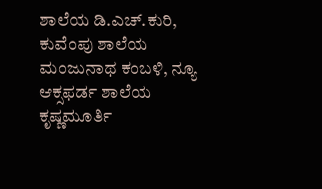ಶಾಲೆಯ ಡಿ.ಎಚ್.ಕುರಿ, ಕುವೆಂಪು ಶಾಲೆಯ ಮಂಜುನಾಥ ಕಂಬಳಿ, ನ್ಯೂ ಆಕ್ಸಫರ್ಡ ಶಾಲೆಯ ಕೃಷ್ಣಮೂರ್ತಿ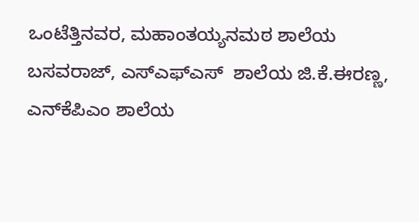ಒಂಟೆತ್ತಿನವರ, ಮಹಾಂತಯ್ಯನಮಠ ಶಾಲೆಯ ಬಸವರಾಜ್, ಎಸ್‌ಎಫ್‌ಎಸ್  ಶಾಲೆಯ ಜಿ.ಕೆ.ಈರಣ್ಣ, ಎನ್‌ಕೆಪಿಎಂ ಶಾಲೆಯ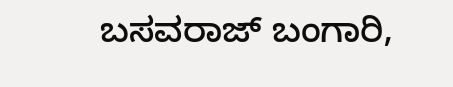ಬಸವರಾಜ್ ಬಂಗಾರಿ,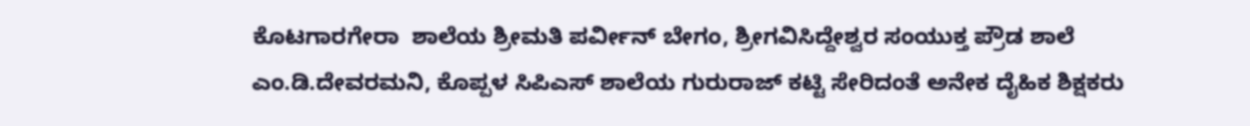ಕೊಟಗಾರಗೇರಾ  ಶಾಲೆಯ ಶ್ರೀಮತಿ ಪರ್ವೀನ್ ಬೇಗಂ, ಶ್ರೀಗವಿಸಿದ್ದೇಶ್ವರ ಸಂಯುಕ್ತ ಪ್ರೌಡ ಶಾಲೆ ಎಂ.ಡಿ.ದೇವರಮನಿ, ಕೊಪ್ಪಳ ಸಿಪಿಎಸ್ ಶಾಲೆಯ ಗುರುರಾಜ್ ಕಟ್ಟಿ ಸೇರಿದಂತೆ ಅನೇಕ ದೈಹಿಕ ಶಿಕ್ಷಕರು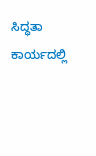ಸಿದ್ಧತಾ ಕಾರ್ಯದಲ್ಲಿ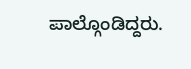ಪಾಲ್ಗೊಂಡಿದ್ದರು.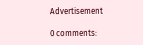Advertisement

0 comments: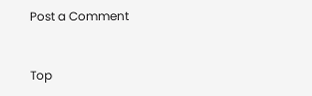Post a Comment


Top